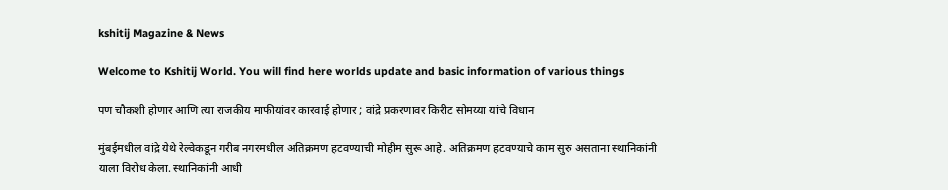kshitij Magazine & News

Welcome to Kshitij World. You will find here worlds update and basic information of various things

पण चौकशी होणार आणि त्या राजकीय माफीयांवर कारवाई होणार ; वांद्रे प्रकरणावर किरीट सोमय्या यांचे विधान

मुंबईमधील वांद्रे येथे रेल्वेकडून गरीब नगरमधील अतिक्रमण हटवण्याची मोहीम सुरू आहे. अतिक्रमण हटवण्याचे काम सुरु असताना स्थानिकांनी याला विरोध केला. स्थानिकांनी आधी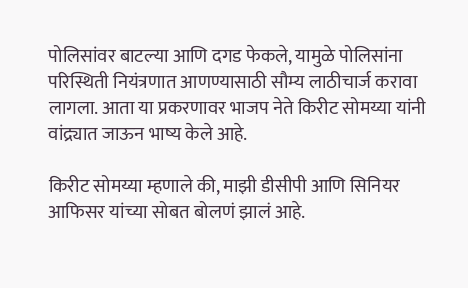पोलिसांवर बाटल्या आणि दगड फेकले, यामुळे पोलिसांना परिस्थिती नियंत्रणात आणण्यासाठी सौम्य लाठीचार्ज करावा लागला. आता या प्रकरणावर भाजप नेते किरीट सोमय्या यांनी वांद्र्यात जाऊन भाष्य केले आहे.

किरीट सोमय्या म्हणाले की, माझी डीसीपी आणि सिनियर आफिसर यांच्या सोबत बोलणं झालं आहे.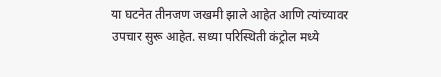या घटनेत तीनजण जखमी झाले आहेत आणि त्यांच्यावर उपचार सुरू आहेत. सध्या परिस्थिती कंट्रोल मध्ये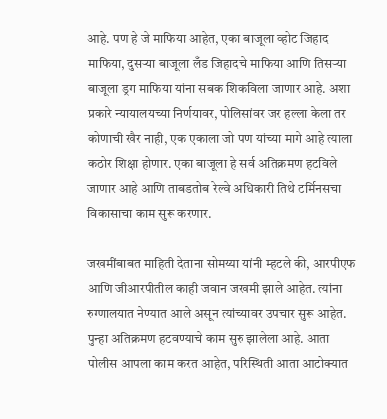आहे. पण हे जे माफिया आहेत, एका बाजूला व्होट जिहाद माफिया, दुसऱ्या बाजूला लँड जिहादचे माफिया आणि तिसऱ्या बाजूला ड्रग माफिया यांना सबक शिकविला जाणार आहे. अशा प्रकारे न्यायालयच्या निर्णयावर, पोलिसांवर जर हल्ला केला तर कोणाची खैर नाही, एक एकाला जो पण यांच्या मागे आहे त्याला कठोर शिक्षा होणार. एका बाजूला हे सर्व अतिक्रमण हटविले जाणार आहे आणि ताबडतोब रेल्वे अधिकारी तिथे टर्मिनसचा विकासाचा काम सुरू करणार.

जखमींबाबत माहिती देताना सोमय्या यांनी म्हटले की, आरपीएफ आणि जीआरपीतील काही जवान जखमी झाले आहेत. त्यांना रुग्णालयात नेण्यात आले असून त्यांच्यावर उपचार सुरू आहेत. पुन्हा अतिक्रमण हटवण्याचे काम सुरु झालेला आहे. आता पोलीस आपला काम करत आहेत, परिस्थिती आता आटोक्यात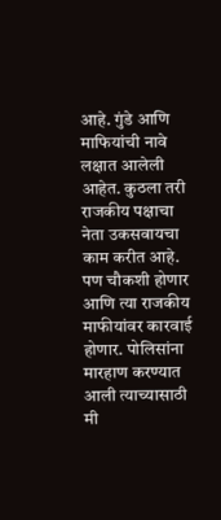आहे. गुंडे आणि माफियांची नावे लक्षात आलेली आहेत. कुठला तरी राजकीय पक्षाचा नेता उकसवायचा काम करीत आहे. पण चौकशी होणार आणि त्या राजकीय माफीयांवर कारवाई होणार. पोलिसांना मारहाण करण्यात आली त्याच्यासाठी मी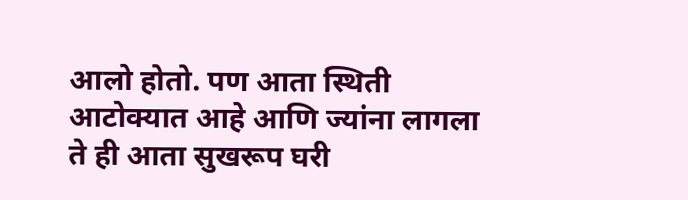आलो होतो. पण आता स्थिती आटोक्यात आहे आणि ज्यांना लागला ते ही आता सुखरूप घरी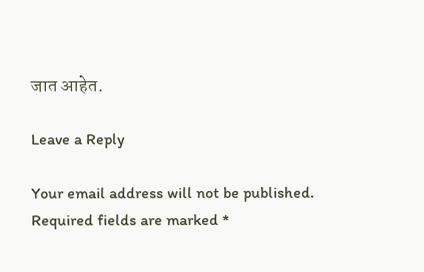जात आहेत.

Leave a Reply

Your email address will not be published. Required fields are marked *